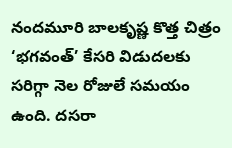నందమూరి బాలకృష్ణ కొత్త చిత్రం ‘భగవంత్’ కేసరి విడుదలకు సరిగ్గా నెల రోజులే సమయం ఉంది. దసరా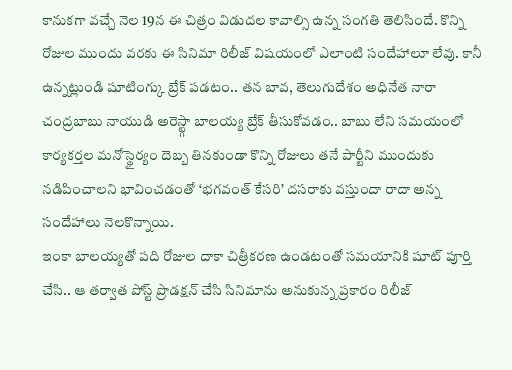కానుకగా వచ్చే నెల 19న ఈ చిత్రం విడుదల కావాల్సి ఉన్న సంగతి తెలిసిందే. కొన్ని రోజుల ముందు వరకు ఈ సినిమా రిలీజ్ విషయంలో ఎలాంటి సందేహాలూ లేవు. కానీ ఉన్నట్లుండి షూటింగ్కు బ్రేక్ పడటం.. తన బావ, తెలుగుదేశం అధినేత నారా చంద్రబాబు నాయుడి అరెస్ట్గా బాలయ్య బ్రేక్ తీసుకోవడం.. బాబు లేని సమయంలో కార్యకర్తల మనోస్థైర్యం దెబ్బ తినకుండా కొన్ని రోజులు తనే పార్టీని ముందుకు నడిపించాలని భావించడంతో ‘భగవంత్ కేసరి’ దసరాకు వస్తుందా రాదా అన్న సందేహాలు నెలకొన్నాయి.
ఇంకా బాలయ్యతో పది రోజుల దాకా చిత్రీకరణ ఉండటంతో సమయానికి షూట్ పూర్తి చేసి.. ఆ తర్వాత పోస్ట్ ప్రొడక్షన్ చేసి సినిమాను అనుకున్న ప్రకారం రిలీజ్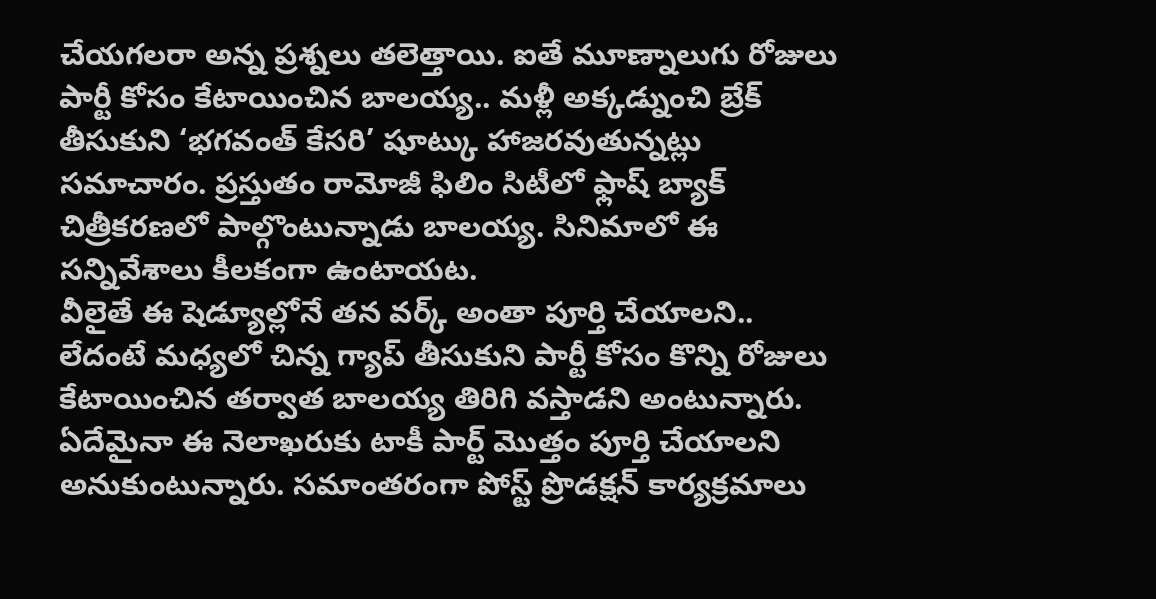చేయగలరా అన్న ప్రశ్నలు తలెత్తాయి. ఐతే మూణ్నాలుగు రోజులు పార్టీ కోసం కేటాయించిన బాలయ్య.. మళ్లీ అక్కడ్నుంచి బ్రేక్ తీసుకుని ‘భగవంత్ కేసరి’ షూట్కు హాజరవుతున్నట్లు సమాచారం. ప్రస్తుతం రామోజీ ఫిలిం సిటీలో ఫ్లాష్ బ్యాక్ చిత్రీకరణలో పాల్గొంటున్నాడు బాలయ్య. సినిమాలో ఈ సన్నివేశాలు కీలకంగా ఉంటాయట.
వీలైతే ఈ షెడ్యూల్లోనే తన వర్క్ అంతా పూర్తి చేయాలని.. లేదంటే మధ్యలో చిన్న గ్యాప్ తీసుకుని పార్టీ కోసం కొన్ని రోజులు కేటాయించిన తర్వాత బాలయ్య తిరిగి వస్తాడని అంటున్నారు. ఏదేమైనా ఈ నెలాఖరుకు టాకీ పార్ట్ మొత్తం పూర్తి చేయాలని అనుకుంటున్నారు. సమాంతరంగా పోస్ట్ ప్రొడక్షన్ కార్యక్రమాలు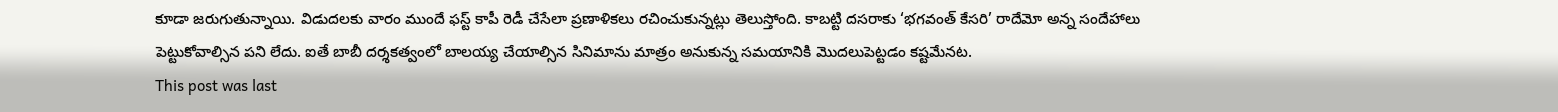కూడా జరుగుతున్నాయి. విడుదలకు వారం ముందే ఫస్ట్ కాపీ రెడీ చేసేలా ప్రణాళికలు రచించుకున్నట్లు తెలుస్తోంది. కాబట్టి దసరాకు ‘భగవంత్ కేసరి’ రాదేమో అన్న సందేహాలు పెట్టుకోవాల్సిన పని లేదు. ఐతే బాబీ దర్శకత్వంలో బాలయ్య చేయాల్సిన సినిమాను మాత్రం అనుకున్న సమయానికి మొదలుపెట్టడం కష్టమేనట.
This post was last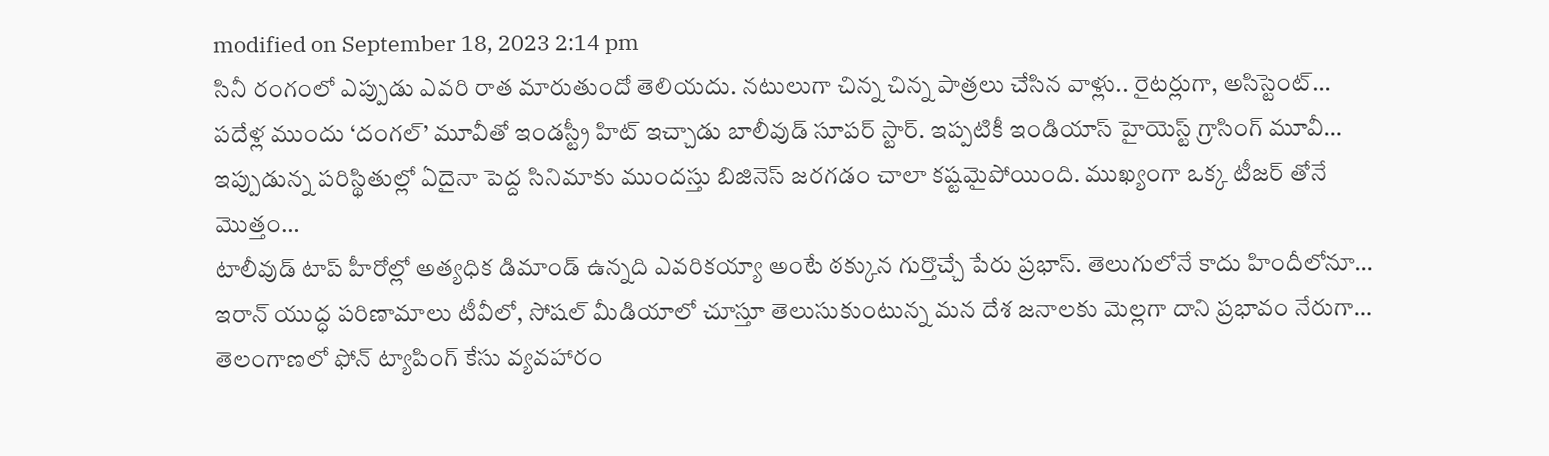modified on September 18, 2023 2:14 pm
సినీ రంగంలో ఎప్పుడు ఎవరి రాత మారుతుందో తెలియదు. నటులుగా చిన్న చిన్న పాత్రలు చేసిన వాళ్లు.. రైటర్లుగా, అసిస్టెంట్…
పదేళ్ల ముందు ‘దంగల్’ మూవీతో ఇండస్ట్రీ హిట్ ఇచ్చాడు బాలీవుడ్ సూపర్ స్టార్. ఇప్పటికీ ఇండియాస్ హైయెస్ట్ గ్రాసింగ్ మూవీ…
ఇప్పుడున్న పరిస్థితుల్లో ఏదైనా పెద్ద సినిమాకు ముందస్తు బిజినెస్ జరగడం చాలా కష్టమైపోయింది. ముఖ్యంగా ఒక్క టీజర్ తోనే మొత్తం…
టాలీవుడ్ టాప్ హీరోల్లో అత్యధిక డిమాండ్ ఉన్నది ఎవరికయ్యా అంటే ఠక్కున గుర్తొచ్చే పేరు ప్రభాస్. తెలుగులోనే కాదు హిందీలోనూ…
ఇరాన్ యుద్ధ పరిణామాలు టీవీలో, సోషల్ మీడియాలో చూస్తూ తెలుసుకుంటున్న మన దేశ జనాలకు మెల్లగా దాని ప్రభావం నేరుగా…
తెలంగాణలో ఫోన్ ట్యాపింగ్ కేసు వ్యవహారం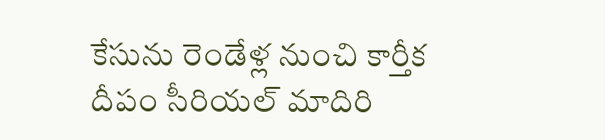కేసును రెండేళ్ల నుంచి కార్తీక దీపం సీరియల్ మాదిరి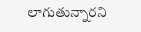లాగుతున్నారని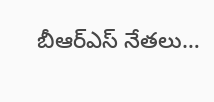బీఆర్ఎస్ నేతలు…